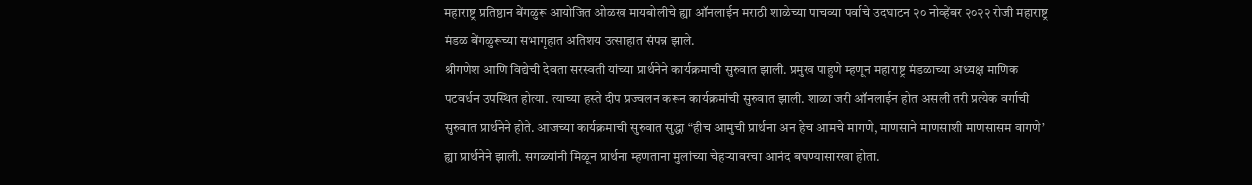महाराष्ट्र प्रतिष्ठान बेंगळुरू आयोजित ओळख मायबोलीचे ह्या ऑनलाईन मराठी शाळेच्या पाचव्या पर्वाचे उदघाटन २० नोव्हेंबर २०२२ रोजी महाराष्ट्र मंडळ बेंगळुरूच्या सभागृहात अतिशय उत्साहात संपन्न झाले.
श्रीगणेश आणि विद्येची देवता सरस्वती यांच्या प्रार्थनेने कार्यक्रमाची सुरुवात झाली. प्रमुख पाहुणे म्हणून महाराष्ट्र मंडळाच्या अध्यक्ष माणिक पटवर्धन उपस्थित होत्या. त्याच्या हस्ते दीप प्रज्वलन करून कार्यक्रमांची सुरुवात झाली. शाळा जरी ऑनलाईन होत असली तरी प्रत्येक वर्गाची सुरुवात प्रार्थनेने होते. आजच्या कार्यक्रमाची सुरुवात सुद्धा “हीच आमुची प्रार्थना अन हेच आमचे मागणे, माणसाने माणसाशी माणसासम वागणे’ ह्या प्रार्थनेने झाली. सगळ्यांनी मिळून प्रार्थना म्हणताना मुलांच्या चेहऱ्यावरचा आनंद बघण्यासारखा होता.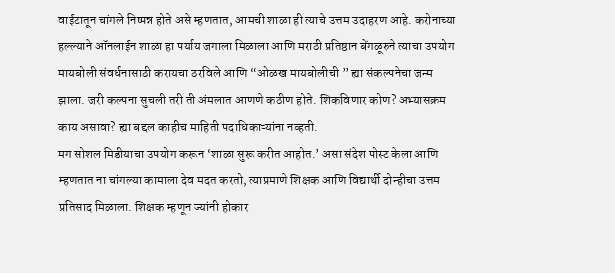वाईटातून चांगले निष्पन्न होते असे म्हणतात, आमची शाळा ही त्याचे उत्तम उदाहरण आहे. करोनाच्या हल्ल्याने ऑनलाईन शाळा हा पर्याय जगाला मिळाला आणि मराठी प्रतिष्ठान बेंगळूरुने त्याचा उपयोग मायबोली संवर्धनासाठी करायचा ठरविले आणि “ओळख मायबोलीची ” ह्या संकल्पनेचा जन्म झाला. जरी कल्पना सुचली तरी ती अंमलात आणणे कठीण होते. शिकविणार कोण? अभ्यासक्रम काय असावा? ह्या बद्दल काहीच माहिती पदाधिकाऱ्यांना नव्हती.
मग सोशल मिडीयाचा उपयोग करून ‘शाळा सुरू करीत आहोत.’ असा संदेश पोस्ट केला आणि म्हणतात ना चांगल्या कामाला देव मदत करतो, त्याप्रमाणे शिक्षक आणि विद्यार्थी दोन्हीचा उत्तम प्रतिसाद मिळाला. शिक्षक म्हणून ज्यांनी होकार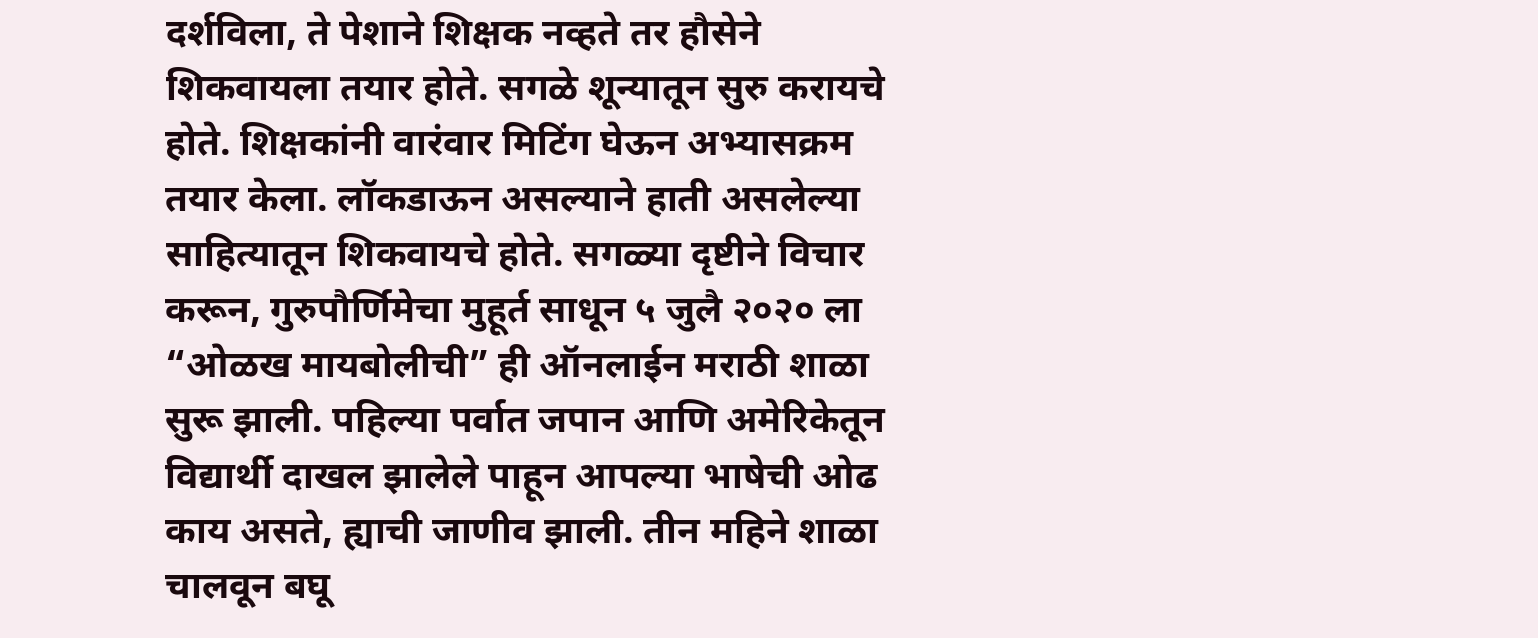दर्शविला, ते पेशाने शिक्षक नव्हते तर हौसेने शिकवायला तयार होते. सगळे शून्यातून सुरु करायचे होते. शिक्षकांनी वारंवार मिटिंग घेऊन अभ्यासक्रम तयार केला. लॉकडाऊन असल्याने हाती असलेल्या साहित्यातून शिकवायचे होते. सगळ्या दृष्टीने विचार करून, गुरुपौर्णिमेचा मुहूर्त साधून ५ जुलै २०२० ला “ओळख मायबोलीची” ही ऑनलाईन मराठी शाळा सुरू झाली. पहिल्या पर्वात जपान आणि अमेरिकेतून विद्यार्थी दाखल झालेले पाहून आपल्या भाषेची ओढ काय असते, ह्याची जाणीव झाली. तीन महिने शाळा चालवून बघू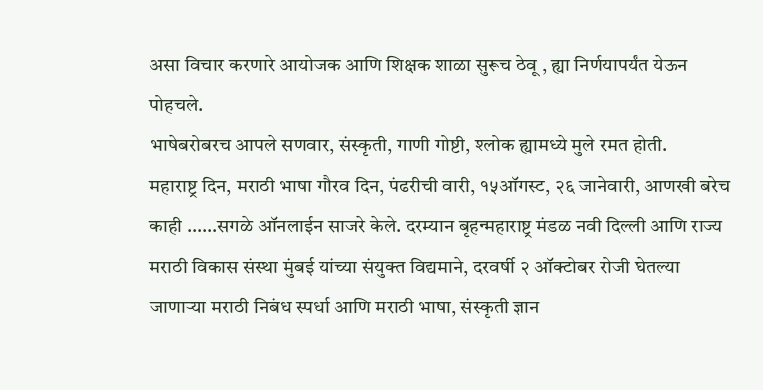असा विचार करणारे आयोजक आणि शिक्षक शाळा सुरूच ठेवू , ह्या निर्णयापर्यंत येऊन पोहचले.
भाषेबरोबरच आपले सणवार, संस्कृती, गाणी गोष्टी, श्लोक ह्यामध्ये मुले रमत होती.
महाराष्ट्र दिन, मराठी भाषा गौरव दिन, पंढरीची वारी, १५ऑगस्ट, २६ जानेवारी, आणखी बरेच काही ……सगळे ऑनलाईन साजरे केले. दरम्यान बृहन्महाराष्ट्र मंडळ नवी दिल्ली आणि राज्य मराठी विकास संस्था मुंबई यांच्या संयुक्त विद्यमाने, दरवर्षी २ ऑक्टोबर रोजी घेतल्या जाणाऱ्या मराठी निबंध स्पर्धा आणि मराठी भाषा, संस्कृती ज्ञान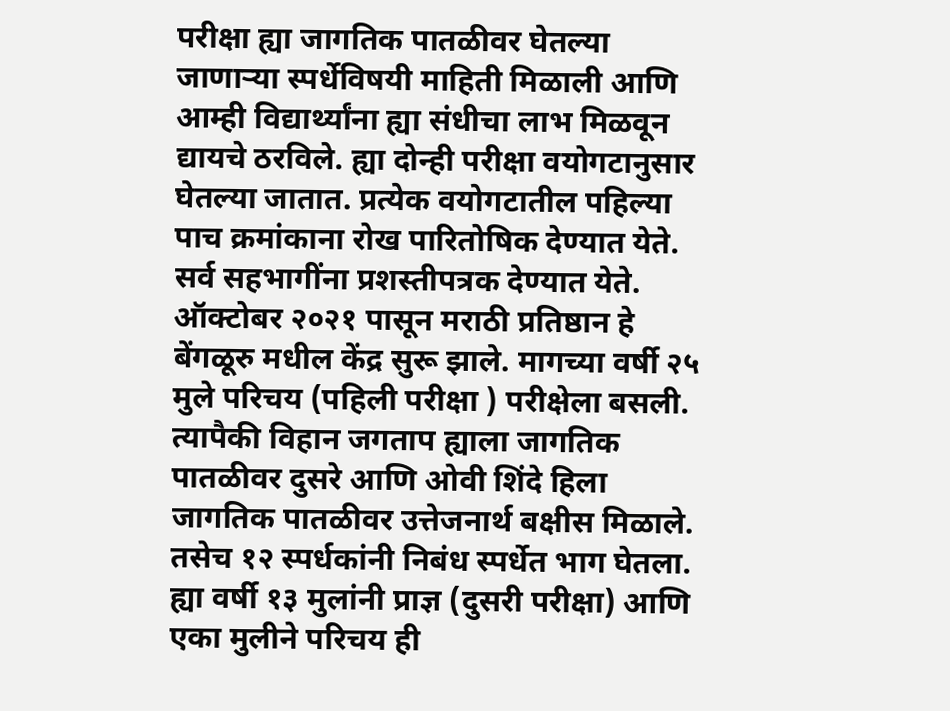परीक्षा ह्या जागतिक पातळीवर घेतल्या जाणाऱ्या स्पर्धेविषयी माहिती मिळाली आणि आम्ही विद्यार्थ्यांना ह्या संधीचा लाभ मिळवून द्यायचे ठरविले. ह्या दोन्ही परीक्षा वयोगटानुसार घेतल्या जातात. प्रत्येक वयोगटातील पहिल्या पाच क्रमांकाना रोख पारितोषिक देण्यात येते. सर्व सहभागींना प्रशस्तीपत्रक देण्यात येते. ऑक्टोबर २०२१ पासून मराठी प्रतिष्ठान हे बेंगळूरु मधील केंद्र सुरू झाले. मागच्या वर्षी २५ मुले परिचय (पहिली परीक्षा ) परीक्षेला बसली. त्यापैकी विहान जगताप ह्याला जागतिक पातळीवर दुसरे आणि ओवी शिंदे हिला जागतिक पातळीवर उत्तेजनार्थ बक्षीस मिळाले.
तसेच १२ स्पर्धकांनी निबंध स्पर्धेत भाग घेतला.
ह्या वर्षी १३ मुलांनी प्राज्ञ (दुसरी परीक्षा) आणि एका मुलीने परिचय ही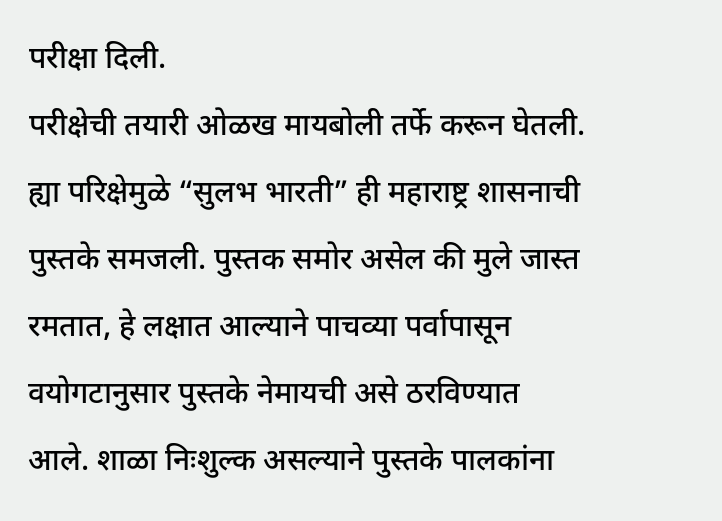परीक्षा दिली.
परीक्षेची तयारी ओळख मायबोली तर्फे करून घेतली.
ह्या परिक्षेमुळे “सुलभ भारती” ही महाराष्ट्र शासनाची पुस्तके समजली. पुस्तक समोर असेल की मुले जास्त रमतात, हे लक्षात आल्याने पाचव्या पर्वापासून वयोगटानुसार पुस्तके नेमायची असे ठरविण्यात आले. शाळा निःशुल्क असल्याने पुस्तके पालकांना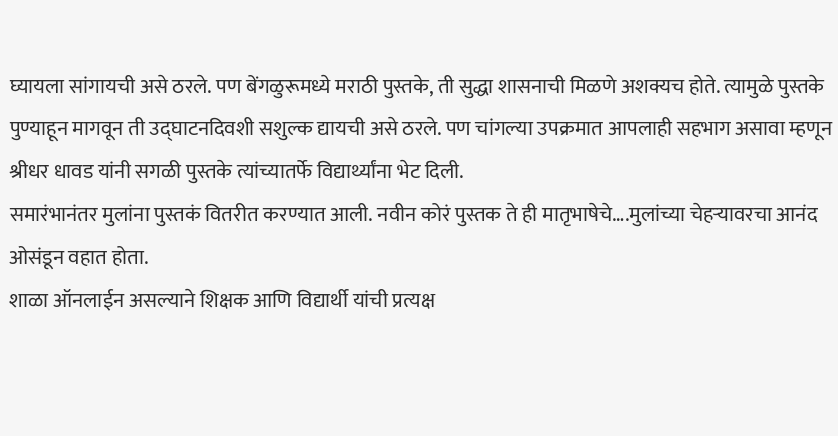घ्यायला सांगायची असे ठरले. पण बेंगळुरूमध्ये मराठी पुस्तके, ती सुद्धा शासनाची मिळणे अशक्यच होते. त्यामुळे पुस्तके पुण्याहून मागवून ती उद्घाटनदिवशी सशुल्क द्यायची असे ठरले. पण चांगल्या उपक्रमात आपलाही सहभाग असावा म्हणून श्रीधर धावड यांनी सगळी पुस्तके त्यांच्यातर्फे विद्यार्थ्यांना भेट दिली.
समारंभानंतर मुलांना पुस्तकं वितरीत करण्यात आली. नवीन कोरं पुस्तक ते ही मातृभाषेचे….मुलांच्या चेहऱ्यावरचा आनंद ओसंडून वहात होता.
शाळा ऑनलाईन असल्याने शिक्षक आणि विद्यार्थी यांची प्रत्यक्ष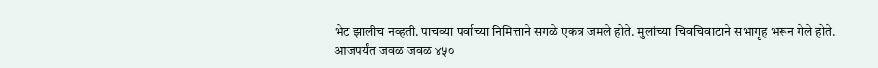भेट झालीच नव्हती. पाचव्या पर्वाच्या निमित्ताने सगळे एकत्र जमले होते. मुलांच्या चिवचिवाटाने सभागृह भरून गेले होते.
आजपर्यंत जवळ जवळ ४५०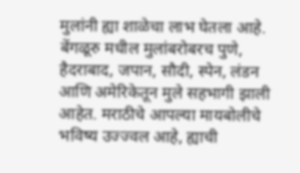मुलांनी ह्या शाळेचा लाभ घेतला आहे. बेंगळूरु मधील मुलांबरोबरच पुणे, हैदराबाद, जपान, सौदी, स्पेन, लंडन आणि अमेरिकेतून मुले सहभागी झाली आहेत. मराठीचे आपल्या मायबोलीचे भविष्य उज्ज्वल आहे, ह्याची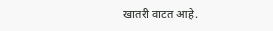खातरी वाटत आहे.